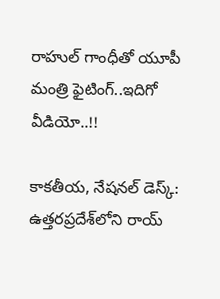రాహుల్ గాంధీతో యూపీ మంత్రి ఫైటింగ్..ఇదిగో వీడియో..!!

కాకతీయ, నేషనల్ డెస్క్: ఉత్తరప్రదేశ్‌లోని రాయ్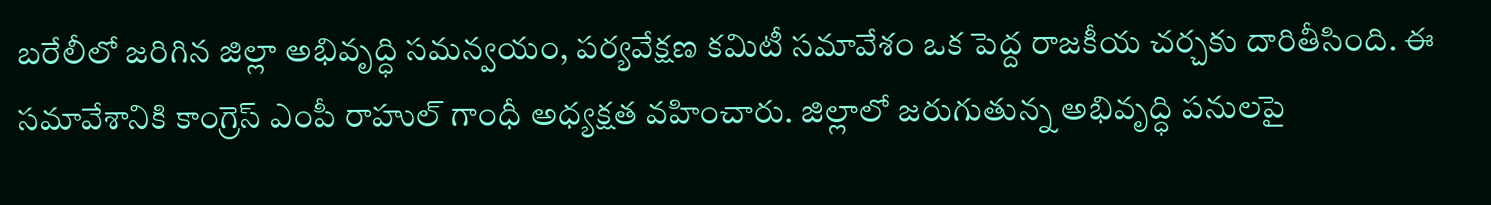బరేలీలో జరిగిన జిల్లా అభివృద్ధి సమన్వయం, పర్యవేక్షణ కమిటీ సమావేశం ఒక పెద్ద రాజకీయ చర్చకు దారితీసింది. ఈ సమావేశానికి కాంగ్రెస్ ఎంపీ రాహుల్ గాంధీ అధ్యక్షత వహించారు. జిల్లాలో జరుగుతున్న అభివృద్ధి పనులపై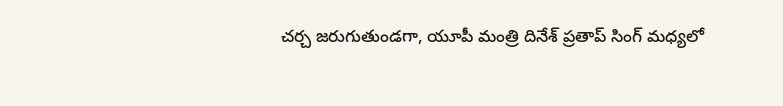చర్చ జరుగుతుండగా, యూపీ మంత్రి దినేశ్ ప్రతాప్ సింగ్ మధ్యలో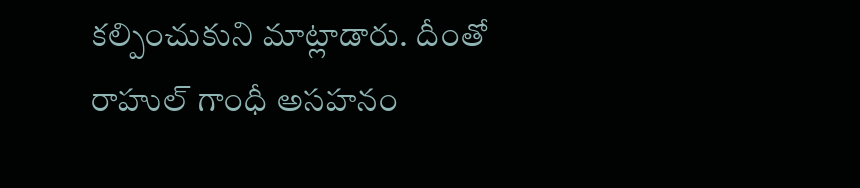కల్పించుకుని మాట్లాడారు. దీంతో రాహుల్ గాంధీ అసహనం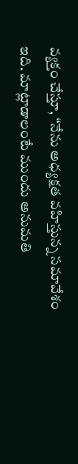వ్యక్తం చేస్తూ, “నేను అధ్యక్షత వహిస్తున్న సమావేశం ఇది. మాట్లాడాలంటే ముందు అనుమతి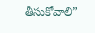తీసుకోవాలి”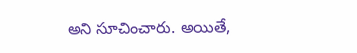అని సూచించారు. అయితే,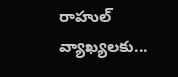రాహుల్ వ్యాఖ్యలకు...